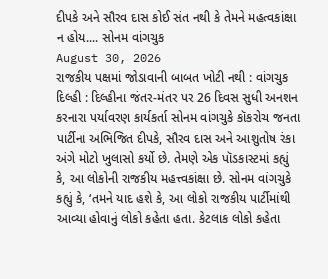દીપકે અને સૌરવ દાસ કોઈ સંત નથી કે તેમને મહત્વકાંક્ષા ન હોય.... સોનમ વાંગચુક
August 30, 2026
રાજકીય પક્ષમાં જોડાવાની બાબત ખોટી નથી : વાંગચુક
દિલ્હી : દિલ્હીના જંતર-મંતર પર 26 દિવસ સુધી અનશન કરનારા પર્યાવરણ કાર્યકર્તા સોનમ વાંગચુકે કૉકરોચ જનતા પાર્ટીના અભિજિત દીપકે, સૌરવ દાસ અને આશુતોષ રંકા અંગે મોટો ખુલાસો કર્યો છે. તેમણે એક પૉડકાસ્ટમાં કહ્યું કે, આ લોકોની રાજકીય મહત્ત્વકાંક્ષા છે. સોનમ વાંગચુકે કહ્યું કે, ‘તમને યાદ હશે કે, આ લોકો રાજકીય પાર્ટીમાંથી આવ્યા હોવાનું લોકો કહેતા હતા. કેટલાક લોકો કહેતા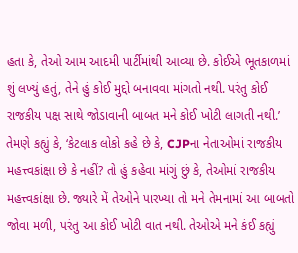હતા કે, તેઓ આમ આદમી પાર્ટીમાંથી આવ્યા છે. કોઈએ ભૂતકાળમાં શું લખ્યું હતું, તેને હું કોઈ મુદ્દો બનાવવા માંગતો નથી. પરંતુ કોઈ રાજકીય પક્ષ સાથે જોડાવાની બાબત મને કોઈ ખોટી લાગતી નથી.’
તેમણે કહ્યું કે, ‘કેટલાક લોકો કહે છે કે, CJPના નેતાઓમાં રાજકીય મહત્ત્વકાંક્ષા છે કે નહીં? તો હું કહેવા માંગું છું કે, તેઓમાં રાજકીય મહત્ત્વકાંક્ષા છે. જ્યારે મેં તેઓને પારખ્યા તો મને તેમનામાં આ બાબતો જોવા મળી, પરંતુ આ કોઈ ખોટી વાત નથી. તેઓએ મને કંઈ કહ્યું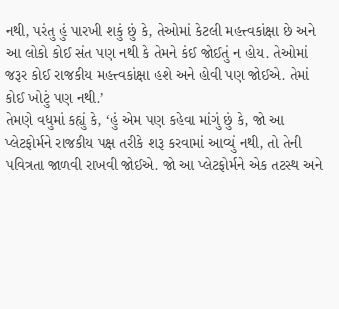નથી, પરંતુ હું પારખી શકું છું કે, તેઓમાં કેટલી મહત્ત્વકાંક્ષા છે અને આ લોકો કોઈ સંત પણ નથી કે તેમને કંઈ જોઈતું ન હોય. તેઓમાં જરૂર કોઈ રાજકીય મહત્ત્વકાંક્ષા હશે અને હોવી પણ જોઈએ. તેમાં કોઈ ખોટું પણ નથી.’
તેમણે વધુમાં કહ્યું કે, ‘હું એમ પણ કહેવા માંગું છું કે, જો આ પ્લેટફોર્મને રાજકીય પક્ષ તરીકે શરૂ કરવામાં આવ્યું નથી, તો તેની પવિત્રતા જાળવી રાખવી જોઈએ. જો આ પ્લેટફોર્મને એક તટસ્થ અને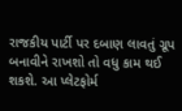રાજકીય પાર્ટી પર દબાણ લાવતું ગ્રૂપ બનાવીને રાખશો તો વધુ કામ થઈ શકશે. આ પ્લેટફોર્મ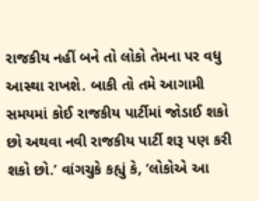રાજકીય નહીં બને તો લોકો તેમના પર વધુ આસ્થા રાખશે. બાકી તો તમે આગામી સમયમાં કોઈ રાજકીય પાર્ટીમાં જોડાઈ શકો છો અથવા નવી રાજકીય પાર્ટી શરૂ પણ કરી શકો છો.’ વાંગચુકે કહ્યું કે, ‘લોકોએ આ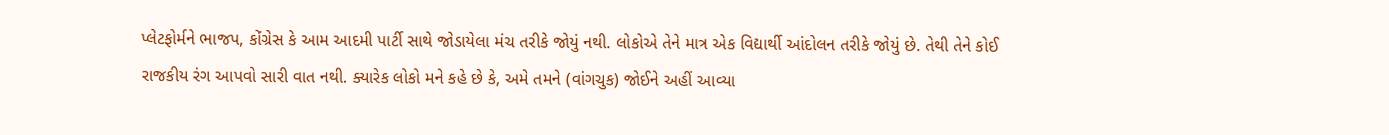પ્લેટફોર્મને ભાજપ, કોંગ્રેસ કે આમ આદમી પાર્ટી સાથે જોડાયેલા મંચ તરીકે જોયું નથી. લોકોએ તેને માત્ર એક વિદ્યાર્થી આંદોલન તરીકે જોયું છે. તેથી તેને કોઈ રાજકીય રંગ આપવો સારી વાત નથી. ક્યારેક લોકો મને કહે છે કે, અમે તમને (વાંગચુક) જોઈને અહીં આવ્યા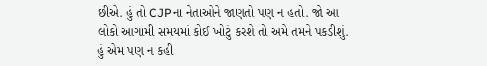છીએ. હું તો CJPના નેતાઓને જાણતો પણ ન હતો. જો આ લોકો આગામી સમયમાં કોઈ ખોટું કરશે તો અમે તમને પકડીશું. હું એમ પણ ન કહી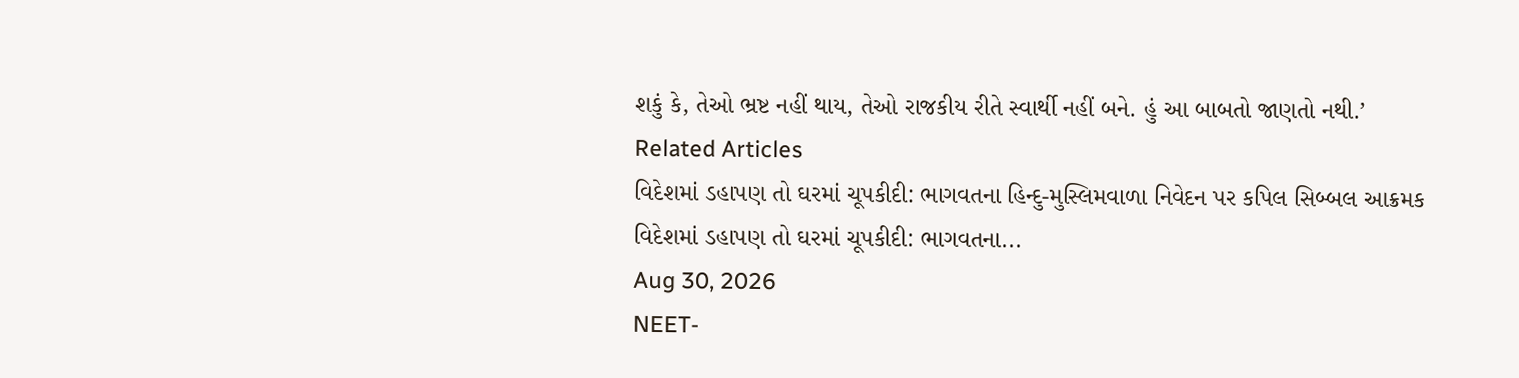શકું કે, તેઓ ભ્રષ્ટ નહીં થાય, તેઓ રાજકીય રીતે સ્વાર્થી નહીં બને. હું આ બાબતો જાણતો નથી.’
Related Articles
વિદેશમાં ડહાપણ તો ઘરમાં ચૂપકીદી: ભાગવતના હિન્દુ-મુસ્લિમવાળા નિવેદન પર કપિલ સિબ્બલ આક્રમક
વિદેશમાં ડહાપણ તો ઘરમાં ચૂપકીદી: ભાગવતના...
Aug 30, 2026
NEET-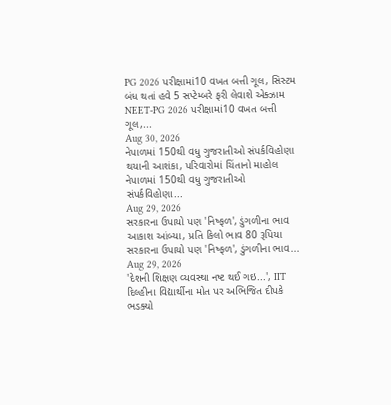PG 2026 પરીક્ષામાં10 વખત બત્તી ગૂલ, સિસ્ટમ બંધ થતાં હવે 5 સપ્ટેમ્બરે ફરી લેવાશે એક્ઝામ
NEET-PG 2026 પરીક્ષામાં10 વખત બત્તી ગૂલ,...
Aug 30, 2026
નેપાળમાં 150થી વધુ ગુજરાતીઓ સંપર્કવિહોણા થયાની આશંકા, પરિવારોમાં ચિંતાનો માહોલ
નેપાળમાં 150થી વધુ ગુજરાતીઓ સંપર્કવિહોણા...
Aug 29, 2026
સરકારના ઉપાયો પણ 'નિષ્ફળ', ડુંગળીના ભાવ આકાશ આંબ્યા, પ્રતિ કિલો ભાવ 80 રૂપિયા
સરકારના ઉપાયો પણ 'નિષ્ફળ', ડુંગળીના ભાવ...
Aug 29, 2026
'દેશની શિક્ષણ વ્યવસ્થા નષ્ટ થઈ ગઇ...', IIT દિલ્હીના વિદ્યાર્થીના મોત પર અભિજિત દીપકે ભડક્યો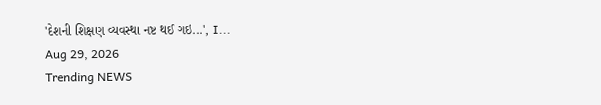'દેશની શિક્ષણ વ્યવસ્થા નષ્ટ થઈ ગઇ...', I...
Aug 29, 2026
Trending NEWS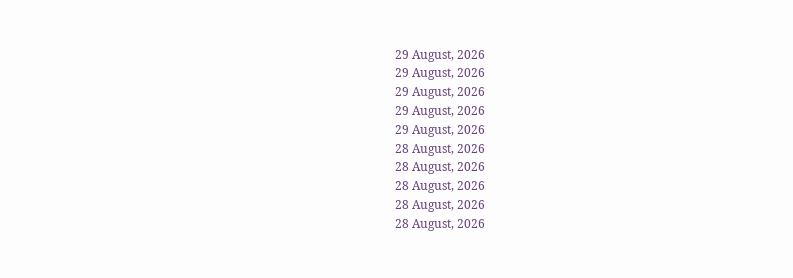29 August, 2026
29 August, 2026
29 August, 2026
29 August, 2026
29 August, 2026
28 August, 2026
28 August, 2026
28 August, 2026
28 August, 2026
28 August, 2026